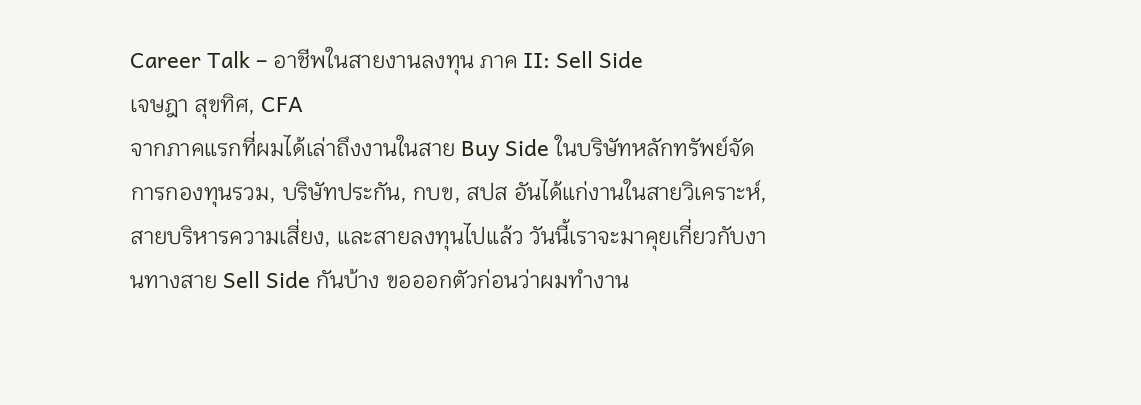Career Talk – อาชีพในสายงานลงทุน ภาค II: Sell Side
เจษฎา สุขทิศ, CFA
จากภาคแรกที่ผมได้เล่าถึงงานในสาย Buy Side ในบริษัทหลักทรัพย์จัดการกองทุนรวม, บริษัทประกัน, กบข, สปส อันได้แก่งานในสายวิเคราะห์, สายบริหารความเสี่ยง, และสายลงทุนไปแล้ว วันนี้เราจะมาคุยเกี่ยวกับงานทางสาย Sell Side กันบ้าง ขอออกตัวก่อนว่าผมทำงาน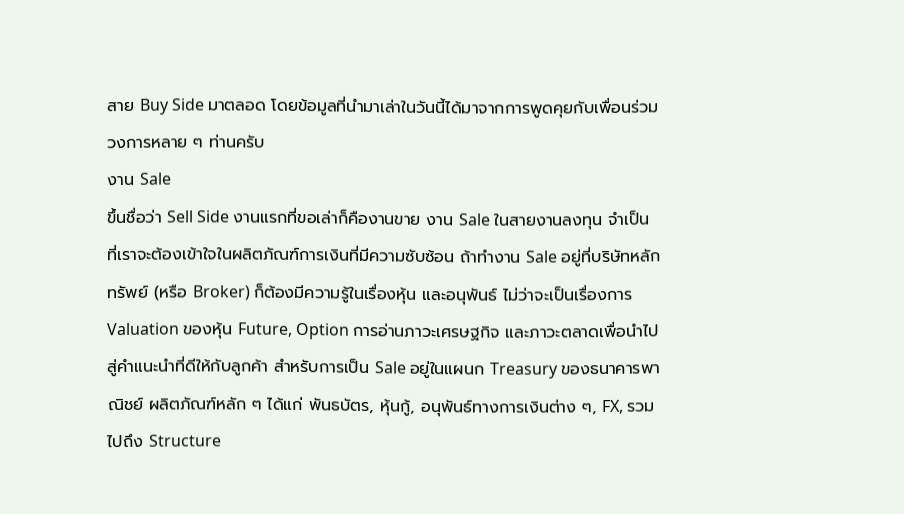สาย Buy Side มาตลอด โดยข้อมูลที่นำมาเล่าในวันนี้ได้มาจากการพูดคุยกับเพื่อนร่วมวงการหลาย ๆ ท่านครับ
งาน Sale
ขึ้นชื่อว่า Sell Side งานแรกที่ขอเล่าก็คืองานขาย งาน Sale ในสายงานลงทุน จำเป็นที่เราจะต้องเข้าใจในผลิตภัณฑ์การเงินที่มีความซับซ้อน ถ้าทำงาน Sale อยู่ที่บริษัทหลักทรัพย์ (หรือ Broker) ก็ต้องมีความรู้ในเรื่องหุ้น และอนุพันธ์ ไม่ว่าจะเป็นเรื่องการ Valuation ของหุ้น Future, Option การอ่านภาวะเศรษฐกิจ และภาวะตลาดเพื่อนำไปสู่คำแนะนำที่ดีให้กับลูกค้า สำหรับการเป็น Sale อยู่ในแผนก Treasury ของธนาคารพาณิชย์ ผลิตภัณฑ์หลัก ๆ ได้แก่ พันธบัตร, หุ้นกู้, อนุพันธ์ทางการเงินต่าง ๆ, FX, รวมไปถึง Structure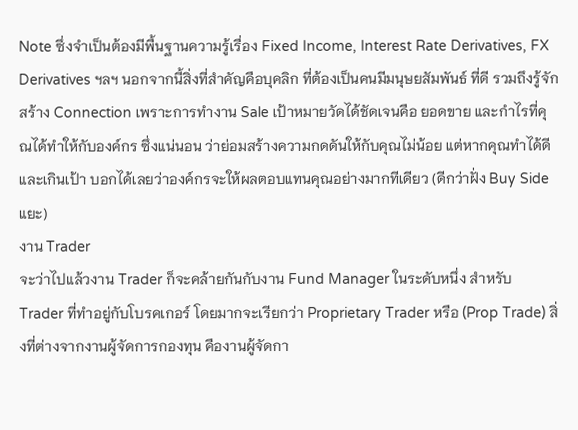Note ซึ่งจำเป็นต้องมีพื้นฐานความรู้เรื่อง Fixed Income, Interest Rate Derivatives, FX Derivatives ฯลฯ นอกจากนี้สิ่งที่สำคัญคือบุคลิก ที่ต้องเป็นคนมีมนุษยสัมพันธ์ ที่ดี รวมถึงรู้จักสร้าง Connection เพราะการทำงาน Sale เป้าหมายวัดได้ชัดเจนคือ ยอดขาย และกำไรที่คุณได้ทำให้กับองค์กร ซึ่งแน่นอน ว่าย่อมสร้างความกดดันให้กับคุณไม่น้อย แต่หากคุณทำได้ดี และเกินเป้า บอกได้เลยว่าองค์กรจะให้ผลตอบแทนคุณอย่างมากทีเดียว (ดีกว่าฝั่ง Buy Side แยะ)
งาน Trader
จะว่าไปแล้วงาน Trader ก็จะคล้ายกันกับงาน Fund Manager ในระดับหนึ่ง สำหรับ Trader ที่ทำอยู่กับโบรคเกอร์ โดยมากจะเรียกว่า Proprietary Trader หรือ (Prop Trade) สิ่งที่ต่างจากงานผู้จัดการกองทุน คืองานผู้จัดกา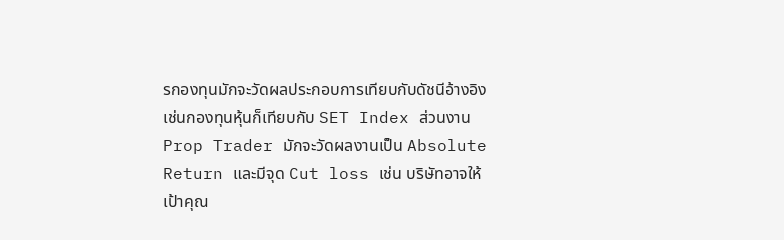รกองทุนมักจะวัดผลประกอบการเทียบกับดัชนีอ้างอิง เช่นกองทุนหุ้นก็เทียบกับ SET Index ส่วนงาน Prop Trader มักจะวัดผลงานเป็น Absolute Return และมีจุด Cut loss เช่น บริษัทอาจให้เป้าคุณ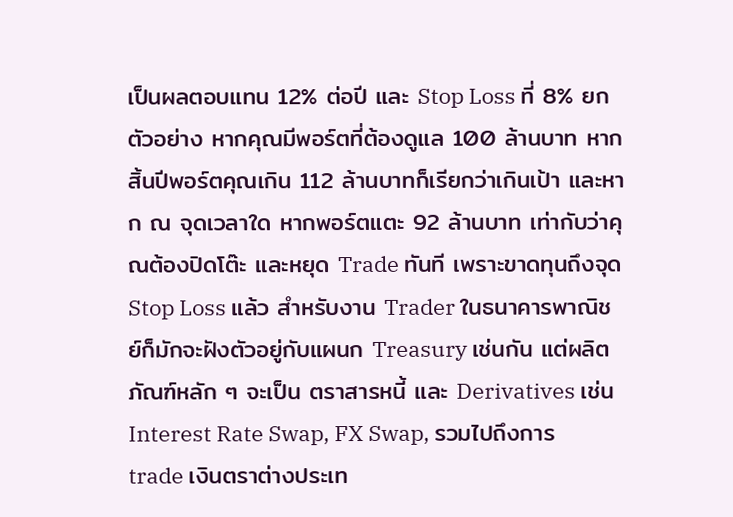เป็นผลตอบแทน 12% ต่อปี และ Stop Loss ที่ 8% ยกตัวอย่าง หากคุณมีพอร์ตที่ต้องดูแล 100 ล้านบาท หากสิ้นปีพอร์ตคุณเกิน 112 ล้านบาทก็เรียกว่าเกินเป้า และหาก ณ จุดเวลาใด หากพอร์ตแตะ 92 ล้านบาท เท่ากับว่าคุณต้องปิดโต๊ะ และหยุด Trade ทันที เพราะขาดทุนถึงจุด Stop Loss แล้ว สำหรับงาน Trader ในธนาคารพาณิชย์ก็มักจะฝังตัวอยู่กับแผนก Treasury เช่นกัน แต่ผลิตภัณฑ์หลัก ๆ จะเป็น ตราสารหนี้ และ Derivatives เช่น Interest Rate Swap, FX Swap, รวมไปถึงการ trade เงินตราต่างประเท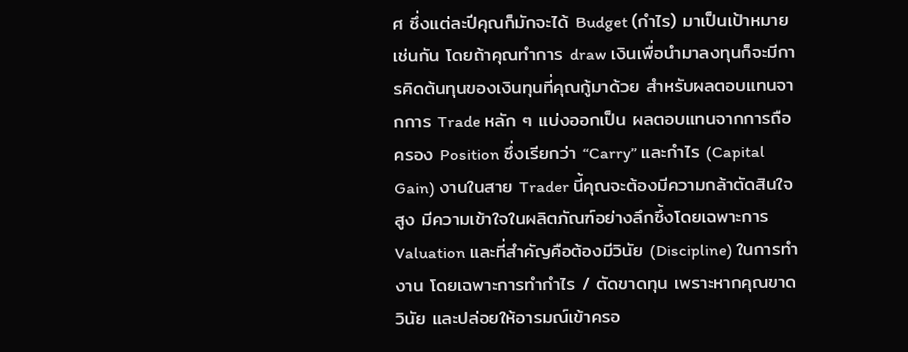ศ ซึ่งแต่ละปีคุณก็มักจะได้ Budget (กำไร) มาเป็นเป้าหมายเช่นกัน โดยถ้าคุณทำการ draw เงินเพื่อนำมาลงทุนก็จะมีการคิดต้นทุนของเงินทุนที่คุณกู้มาด้วย สำหรับผลตอบแทนจากการ Trade หลัก ๆ แบ่งออกเป็น ผลตอบแทนจากการถือครอง Position ซึ่งเรียกว่า “Carry” และกำไร (Capital Gain) งานในสาย Trader นี้คุณจะต้องมีความกล้าตัดสินใจสูง มีความเข้าใจในผลิตภัณฑ์อย่างลึกซึ้งโดยเฉพาะการ Valuation และที่สำคัญคือต้องมีวินัย (Discipline) ในการทำงาน โดยเฉพาะการทำกำไร / ตัดขาดทุน เพราะหากคุณขาดวินัย และปล่อยให้อารมณ์เข้าครอ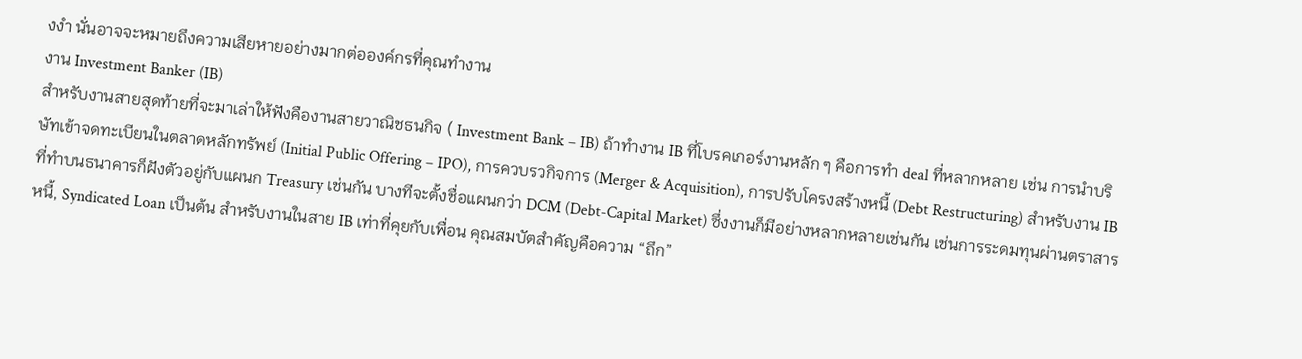งงำ นั่นอาจจะหมายถึงความเสียหายอย่างมากต่อองค์กรที่คุณทำงาน
งาน Investment Banker (IB)
สำหรับงานสายสุดท้ายที่จะมาเล่าให้ฟังคืองานสายวาณิชธนกิจ ( Investment Bank – IB) ถ้าทำงาน IB ที่โบรคเกอร์งานหลัก ๆ คือการทำ deal ที่หลากหลาย เช่น การนำบริษัทเข้าจดทะเบียนในตลาดหลักทรัพย์ (Initial Public Offering – IPO), การควบรวกิจการ (Merger & Acquisition), การปรับโครงสร้างหนี้ (Debt Restructuring) สำหรับงาน IB ที่ทำบนธนาคารก็ฝังตัวอยู่กับแผนก Treasury เช่นกัน บางทีจะตั้งชื่อแผนกว่า DCM (Debt-Capital Market) ซึ่งงานก็มีอย่างหลากหลายเช่นกัน เช่นการระดมทุนผ่านตราสารหนี้, Syndicated Loan เป็นต้น สำหรับงานในสาย IB เท่าที่คุยกับเพื่อน คุณสมบัตสำคัญคือความ “ถึก”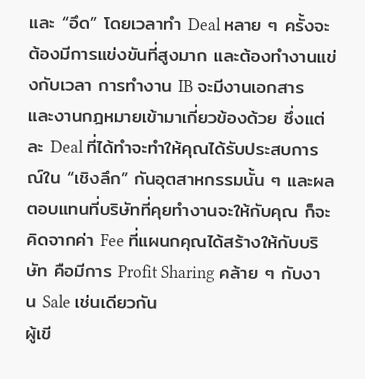และ “อึด” โดยเวลาทำ Deal หลาย ๆ ครั้งจะต้องมีการแข่งขันที่สูงมาก และต้องทำงานแข่งกับเวลา การทำงาน IB จะมีงานเอกสาร และงานกฎหมายเข้ามาเกี่ยวข้องด้วย ซึ่งแต่ละ Deal ที่ได้ทำจะทำให้คุณได้รับประสบการณ์ใน “เชิงลึก” กันอุตสาหกรรมนั้น ๆ และผลตอบแทนที่บริษัทที่คุยทำงานจะให้กับคุณ ก็จะคิดจากค่า Fee ที่แผนกคุณได้สร้างให้กับบริษัท คือมีการ Profit Sharing คล้าย ๆ กับงาน Sale เช่นเดียวกัน
ผู้เขี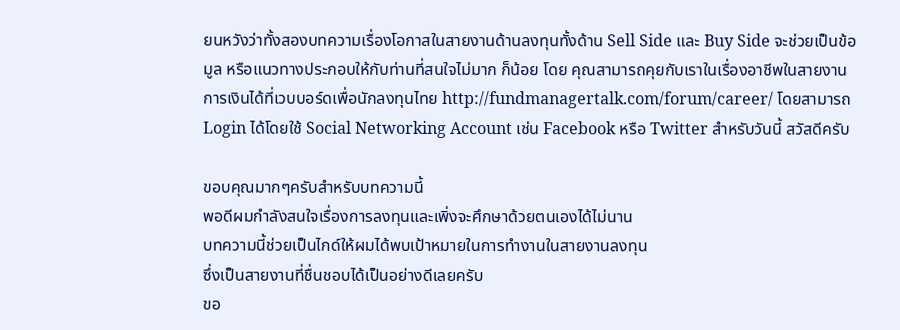ยนหวังว่าทั้งสองบทความเรื่องโอกาสในสายงานด้านลงทุนทั้งด้าน Sell Side และ Buy Side จะช่วยเป็นข้อมูล หรือแนวทางประกอบให้กับท่านที่สนใจไม่มาก ก็น้อย โดย คุณสามารถคุยกับเราในเรื่องอาชีพในสายงานการเงินได้ที่เวบบอร์ดเพื่อนักลงทุนไทย http://fundmanagertalk.com/forum/career/ โดยสามารถ Login ได้โดยใช้ Social Networking Account เช่น Facebook หรือ Twitter สำหรับวันนี้ สวัสดีครับ

ขอบคุณมากๆครับสำหรับบทความนี้
พอดีผมกำลังสนใจเรื่องการลงทุนและเพิ่งจะศึกษาด้วยตนเองได้ไม่นาน
บทความนี้ช่วยเป็นไกด์ให้ผมได้พบเป้าหมายในการทำงานในสายงานลงทุน
ซึ่งเป็นสายงานที่ชื่นชอบได้เป็นอย่างดีเลยครับ
ขอ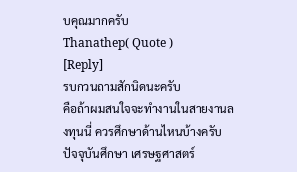บคุณมากครับ
Thanathep( Quote )
[Reply]
รบกวนถามสักนิดนะครับ
คือถ้าผมสนใจจะทำงานในสายงานลงทุนนี่ ควรศึกษาด้านไหนบ้างครับ
ปัจจุบันศึกษา เศรษฐศาสตร์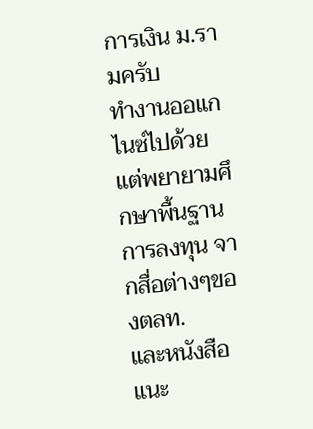การเงิน ม.รามครับ
ทำงานออแกไนซ์ไปด้วย
แต่พยายามศึกษาพื้นฐานการลงทุน จากสื่อต่างๆของตลท.
และหนังสือแนะ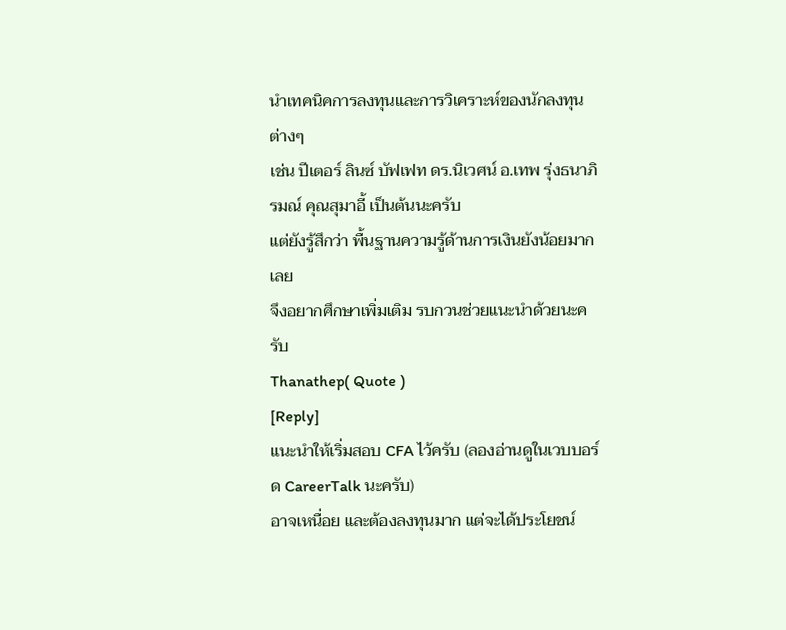นำเทคนิคการลงทุนและการวิเคราะห์ของนักลงทุนต่างๆ
เช่น ปีเตอร์ ลินซ์ บัฟเฟท ดร.นิเวศน์ อ.เทพ รุ่งธนาภิรมณ์ คุณสุมาอี้ เป็นต้นนะครับ
แต่ยังรู้สึกว่า พื้นฐานความรู้ด้านการเงินยังน้อยมากเลย
จึงอยากศึกษาเพิ่มเติม รบกวนช่วยแนะนำด้วยนะครับ
Thanathep( Quote )
[Reply]
แนะนำให้เริ่มสอบ CFA ไว้ครับ (ลองอ่านดูในเวบบอร์ด CareerTalk นะครับ)
อาจเหนื่อย และต้องลงทุนมาก แต่จะได้ประโยชน์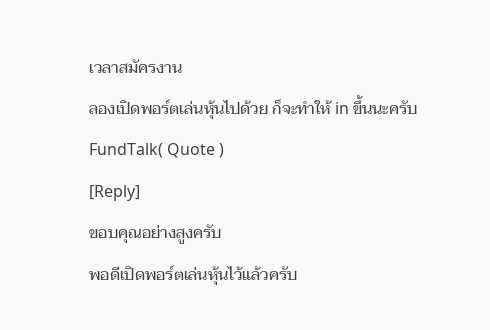เวลาสมัครงาน
ลองเปิดพอร์ตเล่นหุ้นไปด้วย ก็จะทำให้ in ขึ้นนะครับ
FundTalk( Quote )
[Reply]
ขอบคุณอย่างสูงครับ
พอดีเปิดพอร์ตเล่นหุ้นไว้แล้วครับ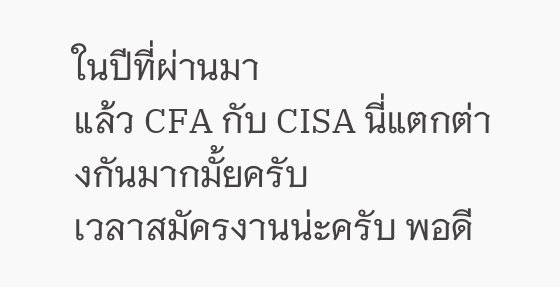ในปีที่ผ่านมา
แล้ว CFA กับ CISA นี่แตกต่างกันมากมั้ยครับ
เวลาสมัครงานน่ะครับ พอดี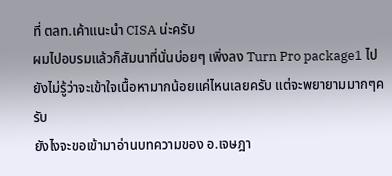ที่ ตลท.เค้าแนะนำ CISA น่ะครับ
ผมไปอบรมแล้วก็สัมนาที่นั่นบ่อยๆ เพิ่งลง Turn Pro package1 ไป
ยังไม่รู้ว่าจะเข้าใจเนื้อหามากน้อยแค่ไหนเลยครับ แต่จะพยายามมากๆครับ
ยังไงจะขอเข้ามาอ่านบทความของ อ.เจษฎา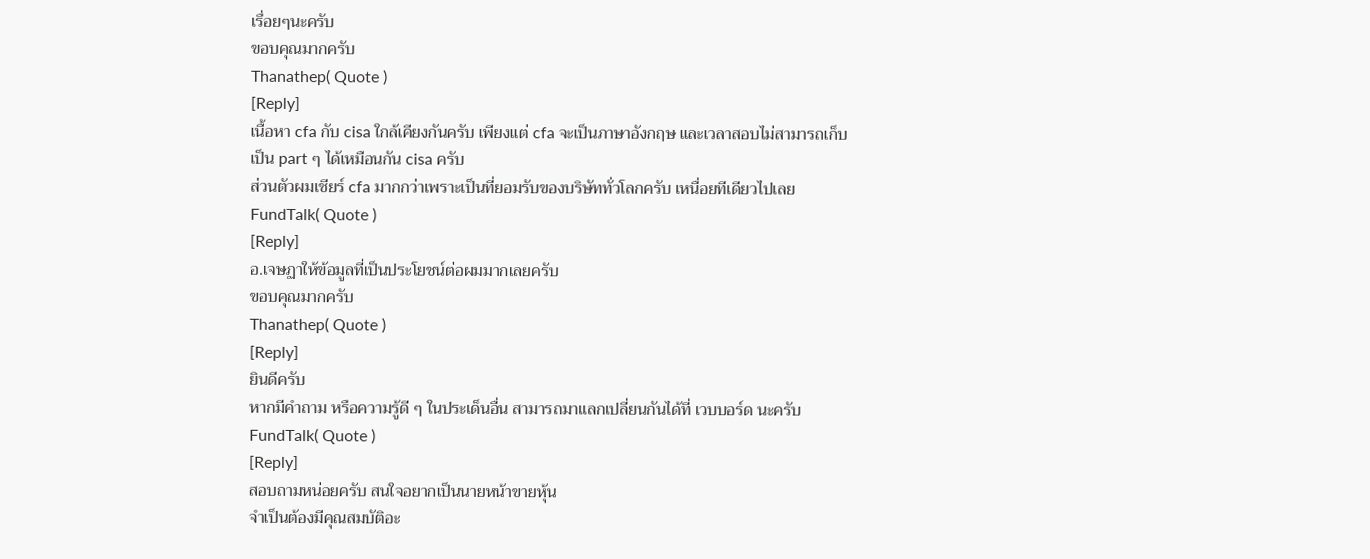เรื่อยๆนะครับ
ขอบคุณมากครับ
Thanathep( Quote )
[Reply]
เนื้อหา cfa กับ cisa ใกล้เคียงกันครับ เพียงแต่ cfa จะเป็นภาษาอังกฤษ และเวลาสอบไม่สามารถเก็บเป็น part ๆ ได้เหมือนกัน cisa ครับ
ส่วนตัวผมเชียร์ cfa มากกว่าเพราะเป็นที่ยอมรับของบริษัททั่วโลกครับ เหนื่อยทีเดียวไปเลย
FundTalk( Quote )
[Reply]
อ.เจษฏาให้ข้อมูลที่เป็นประโยชน์ต่อผมมากเลยครับ
ขอบคุณมากครับ
Thanathep( Quote )
[Reply]
ยินดีครับ
หากมีคำถาม หรือความรู้ดี ๆ ในประเด็นอื่น สามารถมาแลกเปลี่ยนกันได้ที่ เวบบอร์ด นะครับ
FundTalk( Quote )
[Reply]
สอบถามหน่อยครับ สนใจอยากเป็นนายหน้าขายหุ้น
จำเป็นต้องมีคุณสมบัติอะ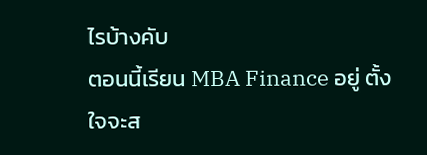ไรบ้างคับ
ตอนนี้เรียน MBA Finance อยู่ ตั้งใจจะส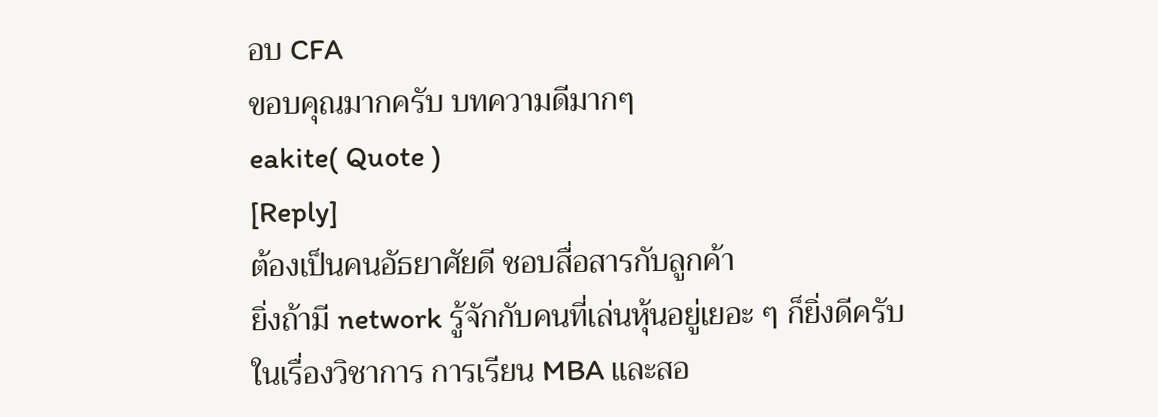อบ CFA
ขอบคุณมากครับ บทความดีมากๆ
eakite( Quote )
[Reply]
ต้องเป็นคนอัธยาศัยดี ชอบสื่อสารกับลูกค้า
ยิ่งถ้ามี network รู้จักกับคนที่เล่นหุ้นอยู่เยอะ ๆ ก็ยิ่งดีครับ
ในเรื่องวิชาการ การเรียน MBA และสอ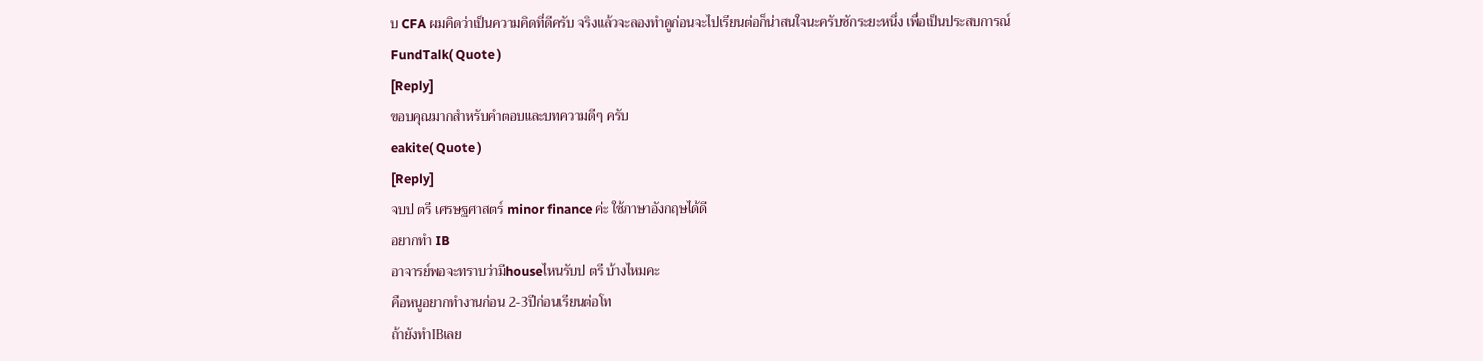บ CFA ผมคิดว่าเป็นความคิดที่ดีครับ จริงแล้วจะลองทำดูก่อนจะไปเรียนต่อก็น่าสนใจนะครับซักระยะหนึ่ง เพื่อเป็นประสบการณ์
FundTalk( Quote )
[Reply]
ขอบคุณมากสำหรับคำตอบและบทความดีๆ ครับ
eakite( Quote )
[Reply]
จบป ตรี เศรษฐศาสตร์ minor finance ค่ะ ใช้ภาษาอังกฤษได้ดี
อยากทำ IB
อาจารย์พอจะทราบว่ามีhouseไหนรับป ตรี บ้างไหมคะ
คือหนูอยากทำงานก่อน 2-3ปีก่อนเรียนต่อโท
ถ้ายังทำIBเลย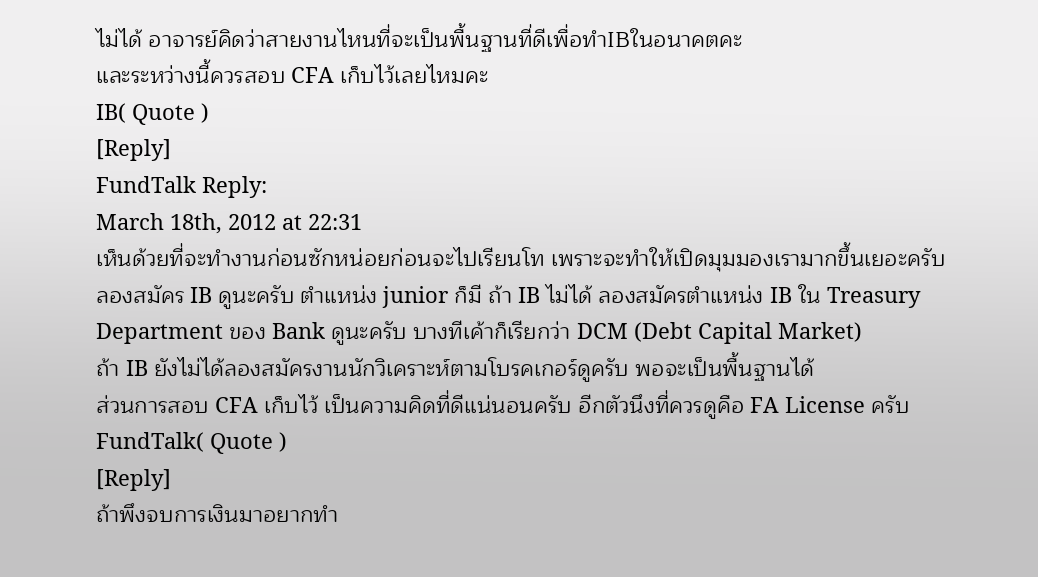ไม่ได้ อาจารย์คิดว่าสายงานไหนที่จะเป็นพื้นฐานที่ดีเพื่อทำIBในอนาคตคะ
และระหว่างนี้ควรสอบ CFA เก็บไว้เลยไหมคะ
IB( Quote )
[Reply]
FundTalk Reply:
March 18th, 2012 at 22:31
เห็นด้วยที่จะทำงานก่อนซักหน่อยก่อนจะไปเรียนโท เพราะจะทำให้เปิดมุมมองเรามากขึ้นเยอะครับ
ลองสมัคร IB ดูนะครับ ตำแหน่ง junior ก็มี ถ้า IB ไม่ได้ ลองสมัครตำแหน่ง IB ใน Treasury Department ของ Bank ดูนะครับ บางทีเค้าก็เรียกว่า DCM (Debt Capital Market)
ถ้า IB ยังไม่ได้ลองสมัครงานนักวิเคราะห์ตามโบรคเกอร์ดูครับ พอจะเป็นพื้นฐานได้
ส่วนการสอบ CFA เก็บไว้ เป็นความคิดที่ดีแน่นอนครับ อีกตัวนึงที่ควรดูคือ FA License ครับ
FundTalk( Quote )
[Reply]
ถ้าพึงจบการเงินมาอยากทำ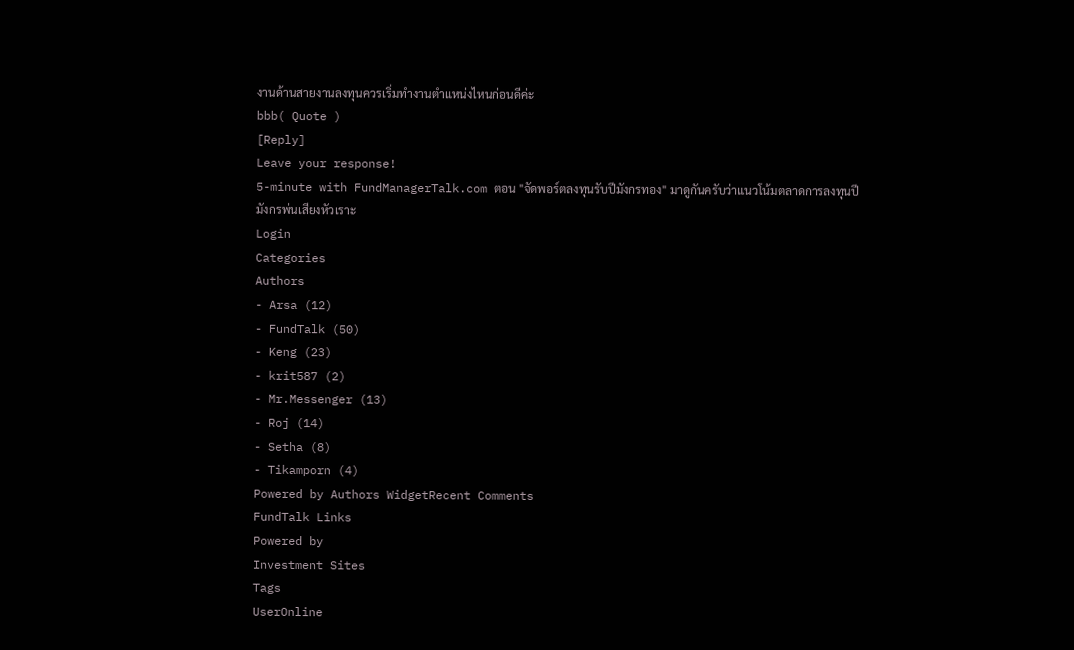งานด้านสายงานลงทุนควรเริ่มทำงานตำแหน่งไหนก่อนดีค่ะ
bbb( Quote )
[Reply]
Leave your response!
5-minute with FundManagerTalk.com ตอน "จัดพอร์ตลงทุนรับปีมังกรทอง" มาดูกันครับว่าแนวโน้มตลาดการลงทุนปีมังกรพ่นเสียงหัวเราะ
Login
Categories
Authors
- Arsa (12)
- FundTalk (50)
- Keng (23)
- krit587 (2)
- Mr.Messenger (13)
- Roj (14)
- Setha (8)
- Tikamporn (4)
Powered by Authors WidgetRecent Comments
FundTalk Links
Powered by
Investment Sites
Tags
UserOnline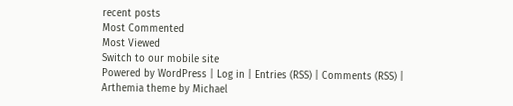recent posts
Most Commented
Most Viewed
Switch to our mobile site
Powered by WordPress | Log in | Entries (RSS) | Comments (RSS) | Arthemia theme by Michael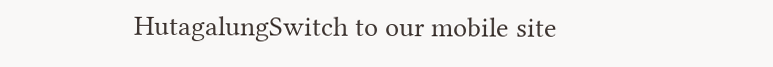HutagalungSwitch to our mobile site